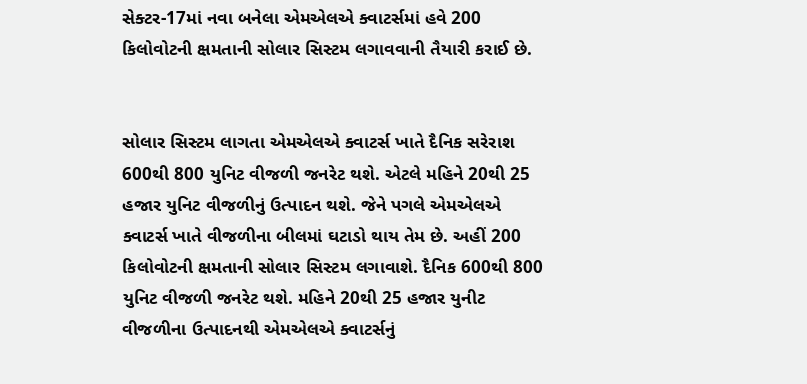સેક્ટર-17માં નવા બનેલા એમએલએ ક્વાટર્સમાં હવે 200 કિલોવોટની ક્ષમતાની સોલાર સિસ્ટમ લગાવવાની તૈયારી કરાઈ છે.


સોલાર સિસ્ટમ લાગતા એમએલએ ક્વાટર્સ ખાતે દૈનિક સરેરાશ 600થી 800 યુનિટ વીજળી જનરેટ થશે. એટલે મહિને 20થી 25 હજાર યુનિટ વીજળીનું ઉત્પાદન થશે. જેને પગલે એમએલએ ક્વાટર્સ ખાતે વીજળીના બીલમાં ઘટાડો થાય તેમ છે. અહીં 200 કિલોવોટની ક્ષમતાની સોલાર સિસ્ટમ લગાવાશે. દૈનિક 600થી 800 યુનિટ વીજળી જનરેટ થશે. મહિને 20થી 25 હજાર યુનીટ વીજળીના ઉત્પાદનથી એમએલએ ક્વાટર્સનું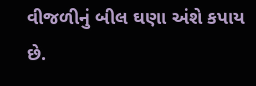વીજળીનું બીલ ઘણા અંશે કપાય છે.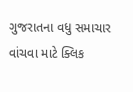ગુજરાતના વધુ સમાચાર વાંચવા માટે ક્લિક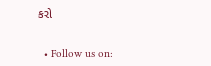કરો


  • Follow us on: